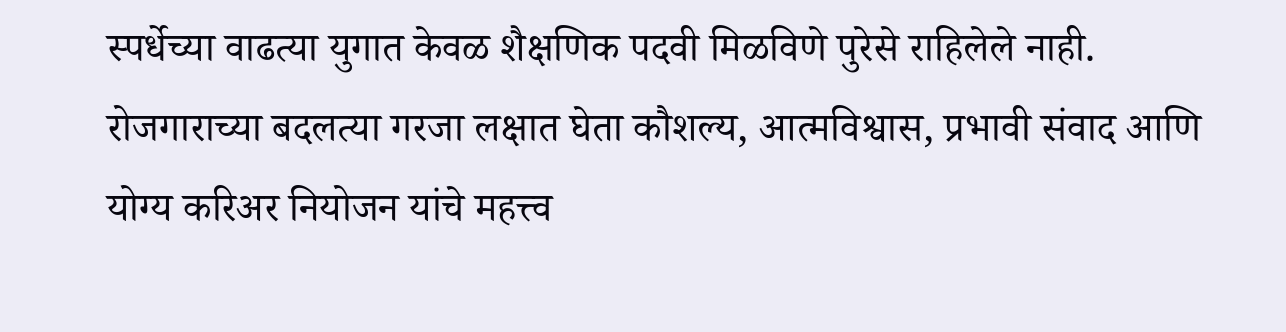स्पर्धेच्या वाढत्या युगात केवळ शैक्षणिक पदवी मिळविणे पुरेसे राहिलेले नाही. रोजगाराच्या बदलत्या गरजा लक्षात घेता कौशल्य, आत्मविश्वास, प्रभावी संवाद आणि योग्य करिअर नियोजन यांचे महत्त्व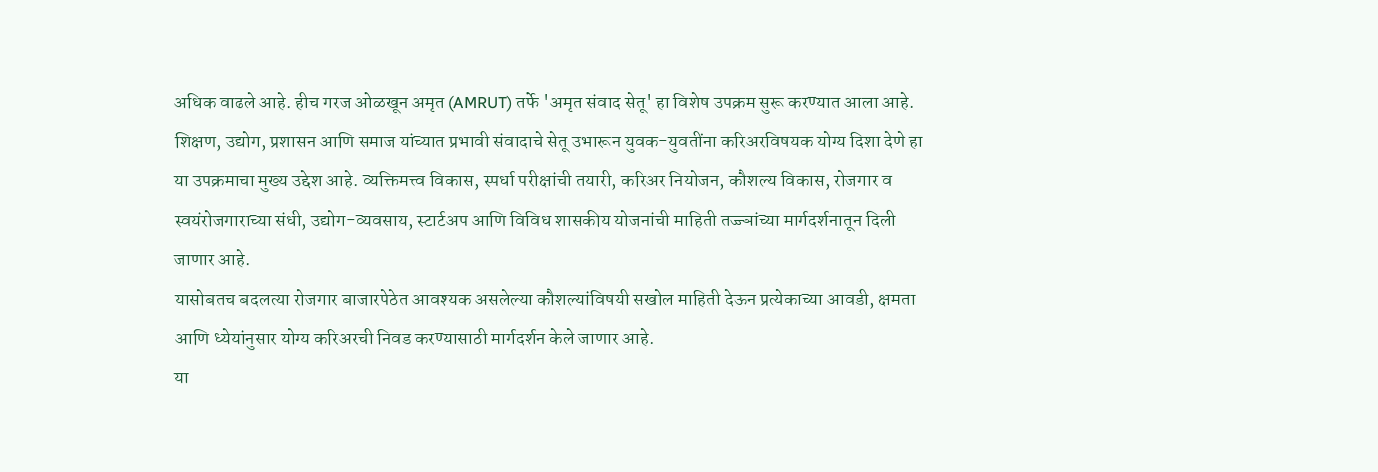अधिक वाढले आहे. हीच गरज ओळखून अमृत (AMRUT) तर्फे 'अमृत संवाद सेतू' हा विशेष उपक्रम सुरू करण्यात आला आहे.
शिक्षण, उद्योग, प्रशासन आणि समाज यांच्यात प्रभावी संवादाचे सेतू उभारून युवक-युवतींना करिअरविषयक योग्य दिशा देणे हा या उपक्रमाचा मुख्य उद्देश आहे. व्यक्तिमत्त्व विकास, स्पर्धा परीक्षांची तयारी, करिअर नियोजन, कौशल्य विकास, रोजगार व स्वयंरोजगाराच्या संधी, उद्योग-व्यवसाय, स्टार्टअप आणि विविध शासकीय योजनांची माहिती तज्ज्ञांच्या मार्गदर्शनातून दिली जाणार आहे.
यासोबतच बदलत्या रोजगार बाजारपेठेत आवश्यक असलेल्या कौशल्यांविषयी सखोल माहिती देऊन प्रत्येकाच्या आवडी, क्षमता आणि ध्येयांनुसार योग्य करिअरची निवड करण्यासाठी मार्गदर्शन केले जाणार आहे.
या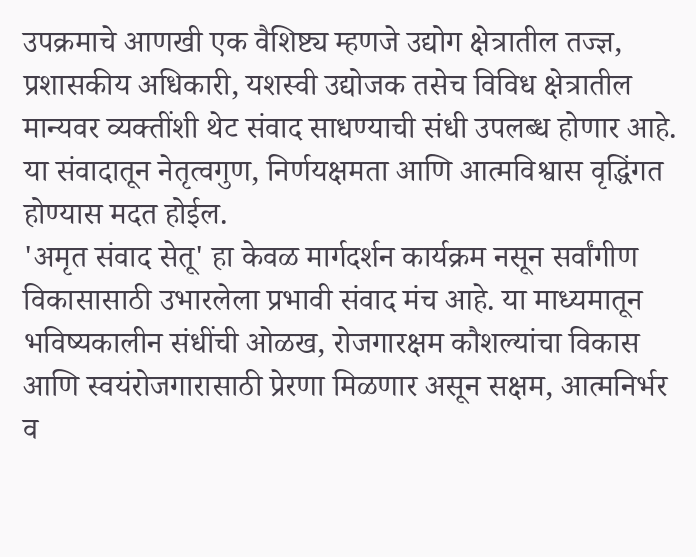उपक्रमाचे आणखी एक वैशिष्ट्य म्हणजे उद्योग क्षेत्रातील तज्ज्ञ, प्रशासकीय अधिकारी, यशस्वी उद्योजक तसेच विविध क्षेत्रातील मान्यवर व्यक्तींशी थेट संवाद साधण्याची संधी उपलब्ध होणार आहे. या संवादातून नेतृत्वगुण, निर्णयक्षमता आणि आत्मविश्वास वृद्धिंगत होण्यास मदत होईल.
'अमृत संवाद सेतू' हा केवळ मार्गदर्शन कार्यक्रम नसून सर्वांगीण विकासासाठी उभारलेला प्रभावी संवाद मंच आहे. या माध्यमातून भविष्यकालीन संधींची ओळख, रोजगारक्षम कौशल्यांचा विकास आणि स्वयंरोजगारासाठी प्रेरणा मिळणार असून सक्षम, आत्मनिर्भर व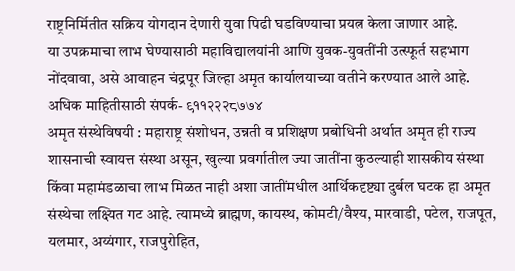राष्ट्रनिर्मितीत सक्रिय योगदान देणारी युवा पिढी घडविण्याचा प्रयत्न केला जाणार आहे.
या उपक्रमाचा लाभ घेण्यासाठी महाविद्यालयांनी आणि युवक-युवतींनी उत्स्फूर्त सहभाग नोंदवावा, असे आवाहन चंद्रपूर जिल्हा अमृत कार्यालयाच्या वतीने करण्यात आले आहे.
अधिक माहितीसाठी संपर्क- ९११२२२८७७४
अमृत संस्थेविषयी : महाराष्ट्र संशोधन, उन्नती व प्रशिक्षण प्रबोधिनी अर्थात अमृत ही राज्य शासनाची स्वायत्त संस्था असून, खुल्या प्रवर्गातील ज्या जातींना कुठल्याही शासकीय संस्था किंवा महामंडळाचा लाभ मिळत नाही अशा जातींमधील आर्थिकदृष्ट्या दुर्बल घटक हा अमृत संस्थेचा लक्ष्यित गट आहे. त्यामध्ये ब्राह्मण, कायस्थ, कोमटी/वैश्य, मारवाडी, पटेल, राजपूत, यलमार, अय्यंगार, राजपुरोहित,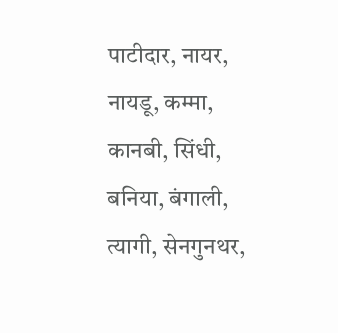पाटीदार, नायर, नायडू, कम्मा, कानबी, सिंधी, बनिया, बंगाली, त्यागी, सेनगुनथर,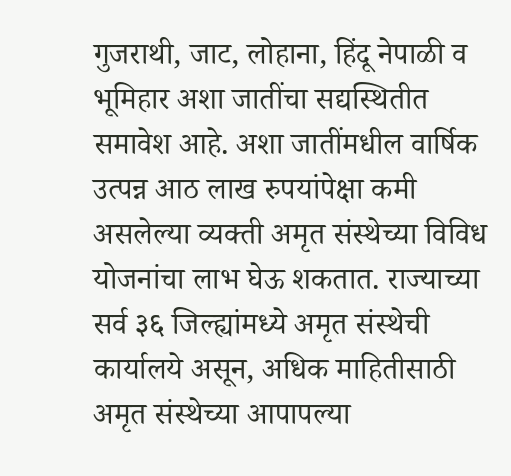गुजराथी, जाट, लोहाना, हिंदू नेपाळी व भूमिहार अशा जातींचा सद्यस्थितीत समावेश आहे. अशा जातींमधील वार्षिक उत्पन्न आठ लाख रुपयांपेक्षा कमी असलेल्या व्यक्ती अमृत संस्थेच्या विविध योजनांचा लाभ घेऊ शकतात. राज्याच्या सर्व ३६ जिल्ह्यांमध्ये अमृत संस्थेची कार्यालये असून, अधिक माहितीसाठी अमृत संस्थेच्या आपापल्या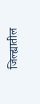जिल्ह्यातील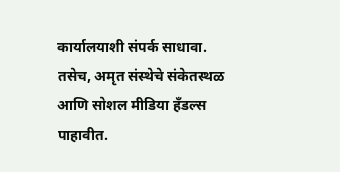कार्यालयाशी संपर्क साधावा. तसेच, अमृत संस्थेचे संकेतस्थळ आणि सोशल मीडिया हँडल्स पाहावीत.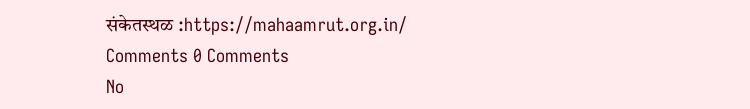संकेतस्थळ :https://mahaamrut.org.in/
Comments 0 Comments
No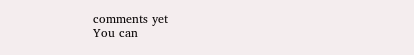comments yet
You can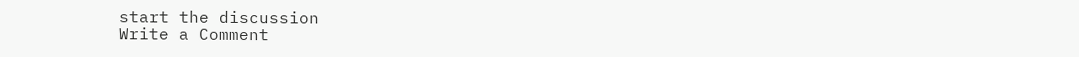start the discussion
Write a Comment